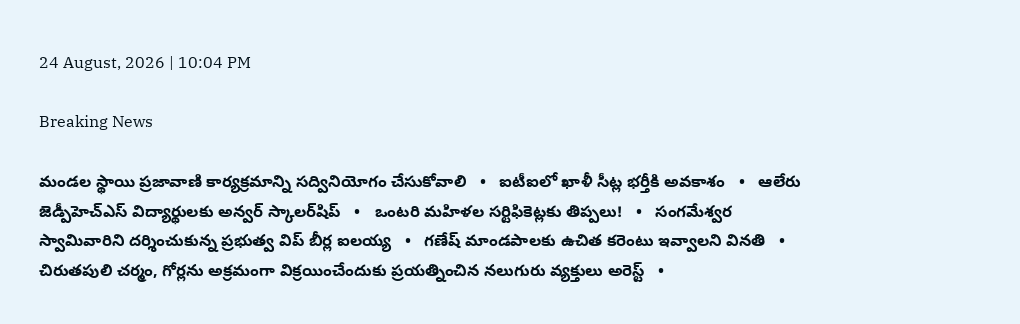24 August, 2026 | 10:04 PM

Breaking News

మండల స్థాయి ప్రజావాణి కార్యక్రమాన్ని సద్వినియోగం చేసుకోవాలి   •   ఐటీఐలో ఖాళీ సీట్ల భర్తీకి అవకాశం   •   ఆలేరు జెడ్పీహెచ్‌ఎస్‌ విద్యార్థులకు అన్వర్ స్కాలర్‌షిప్   •   ఒంటరి మహిళల సర్టిఫికెట్లకు తిప్పలు!   •   సంగమేశ్వర స్వామివారిని దర్శించుకున్న ప్రభుత్వ విప్ బీర్ల ఐలయ్య   •   గణేష్ మాండపాలకు ఉచిత కరెంటు ఇవ్వాలని వినతి   •   చిరుతపులి చర్మం, గోర్లను అక్రమంగా విక్రయించేందుకు ప్రయత్నించిన నలుగురు వ్యక్తులు అరెస్ట్   •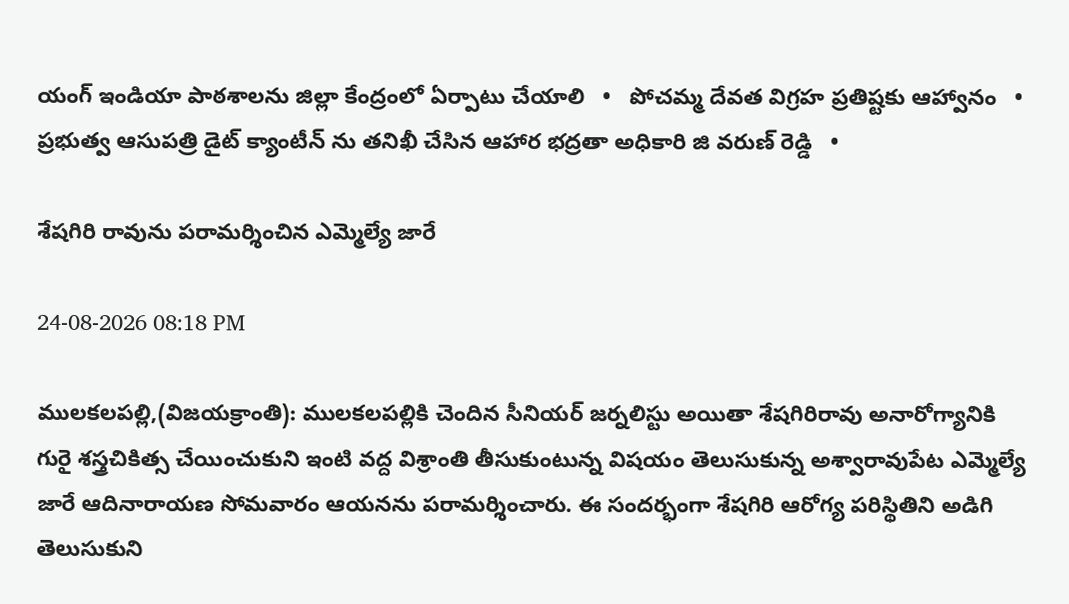యంగ్ ఇండియా పాఠశాలను జిల్లా కేంద్రంలో ఏర్పాటు చేయాలి   •   పోచమ్మ దేవత విగ్రహ ప్రతిష్టకు ఆహ్వానం   •   ప్రభుత్వ ఆసుపత్రి డైట్ క్యాంటీన్ ను తనిఖీ చేసిన ఆహార భద్రతా అధికారి జి వరుణ్ రెడ్డి   •

శేషగిరి రావును పరామర్శించిన ఎమ్మెల్యే జారే

24-08-2026 08:18 PM

ములకలపల్లి,(విజయక్రాంతి): ములకలపల్లికి చెందిన సీనియర్ జర్నలిస్టు అయితా శేషగిరిరావు అనారోగ్యానికి గురై శస్త్రచికిత్స చేయించుకుని ఇంటి వద్ద విశ్రాంతి తీసుకుంటున్న విషయం తెలుసుకున్న అశ్వారావుపేట ఎమ్మెల్యే జారే ఆదినారాయణ సోమవారం ఆయనను పరామర్శించారు. ఈ సందర్భంగా శేషగిరి ఆరోగ్య పరిస్థితిని అడిగి తెలుసుకుని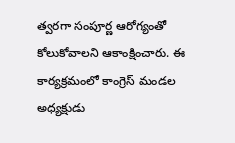త్వరగా సంపూర్ణ ఆరోగ్యంతో కోలుకోవాలని ఆకాంక్షించారు. ఈ కార్యక్రమంలో కాంగ్రెస్ మండల అధ్యక్షుడు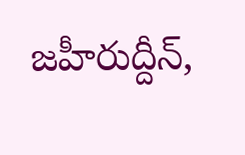జహీరుద్దీన్,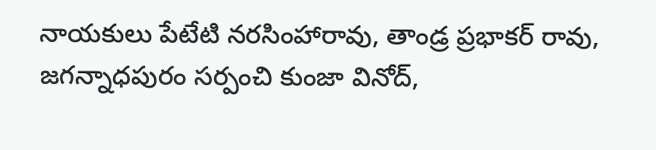నాయకులు పేటేటి నరసింహారావు, తాండ్ర ప్రభాకర్ రావు, జగన్నాధపురం సర్పంచి కుంజా వినోద్,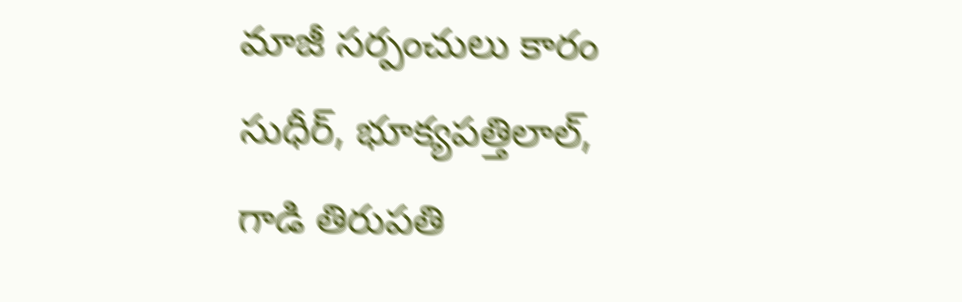మాజీ సర్పంచులు కారం సుధీర్, భూక్యపత్తిలాల్, గాడి తిరుపతి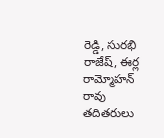రెడ్డి, సురభి రాజేష్, ఈర్ల రామ్మోహన్ రావు తదితరులు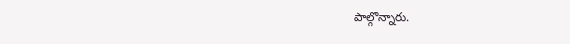పాల్గొన్నారు.